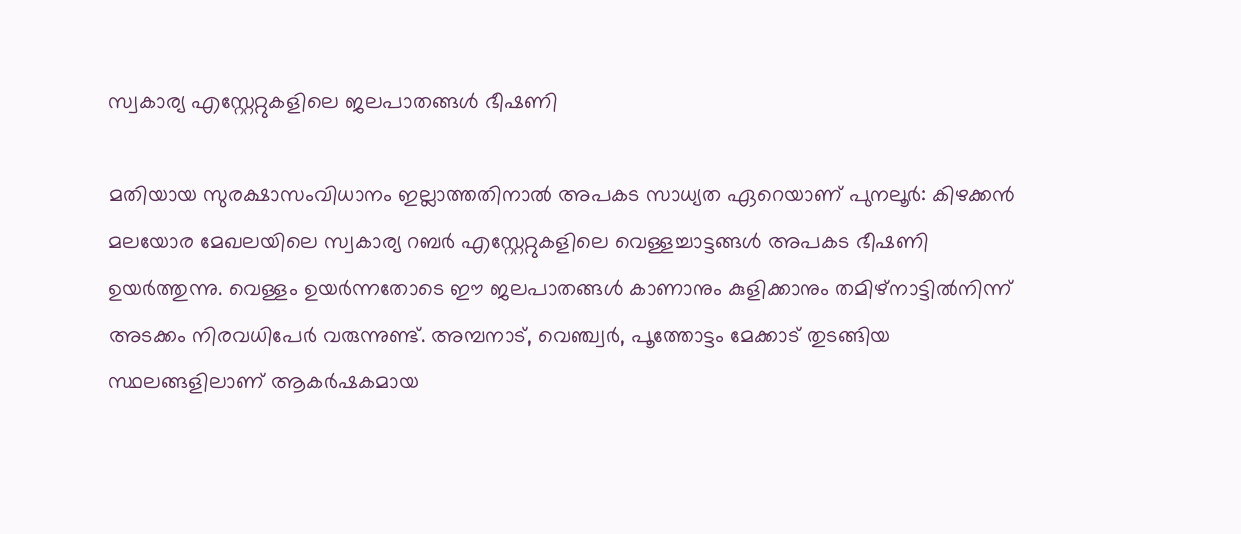സ്വകാര്യ എസ്റ്റേറ്റുകളിലെ ജലപാതങ്ങൾ ഭീഷണി

മതിയായ സുരക്ഷാസംവിധാനം ഇല്ലാത്തതിനാൽ അപകട സാധ്യത ഏറെയാണ് പുനലൂർ: കിഴക്കൻ മലയോര മേഖലയിലെ സ്വകാര്യ റബർ എസ്റ്റേറ്റുകളിലെ വെള്ളച്ചാട്ടങ്ങൾ അപകട ഭീഷണി ഉയർത്തുന്നു. വെള്ളം ഉയർന്നതോടെ ഈ ജലപാതങ്ങൾ കാണാനും കുളിക്കാനും തമിഴ്നാട്ടിൽനിന്ന് അടക്കം നിരവധിപേർ വരുന്നുണ്ട്. അമ്പനാട്, വെഞ്ച്വർ, പൂത്തോട്ടം മേക്കാട് തുടങ്ങിയ സ്ഥലങ്ങളിലാണ് ആകർഷകമായ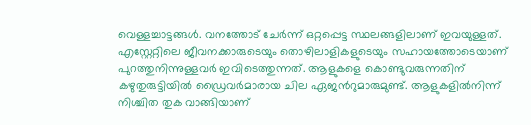വെള്ളച്ചാട്ടങ്ങൾ. വനത്തോട് ചേർന്ന് ഒറ്റപ്പെട്ട സ്ഥലങ്ങളിലാണ് ഇവയുള്ളത്. എസ്റ്റേറ്റിലെ ജീവനക്കാരുടെയും തൊഴിലാളികളുടെയും സഹായത്തോടെയാണ് പുറത്തുനിന്നുള്ളവർ ഇവിടെത്തുന്നത്. ആളുകളെ കൊണ്ടുവരുന്നതിന് കഴുതുരുട്ടിയിൽ ഡ്രൈവർമാരായ ചില ഏജന്‍റുമാരുമുണ്ട്. ആളുകളിൽനിന്ന് നിശ്ചിത തുക വാങ്ങിയാണ്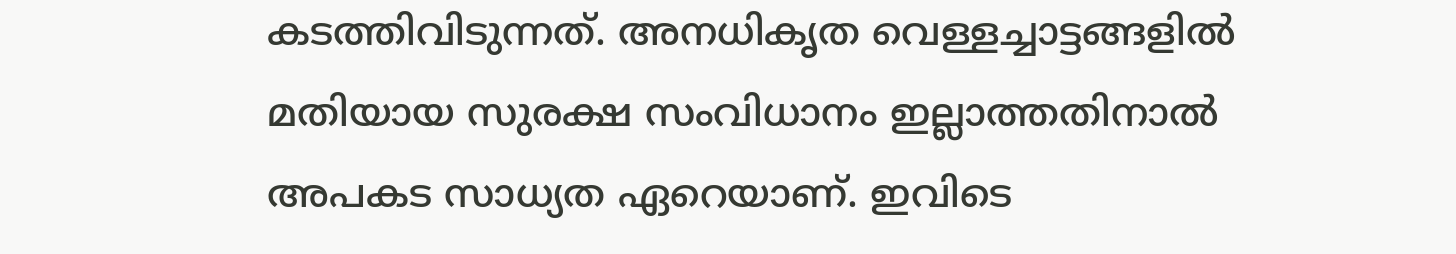കടത്തിവിടുന്നത്. അനധികൃത വെള്ളച്ചാട്ടങ്ങളിൽ മതിയായ സുരക്ഷ സംവിധാനം ഇല്ലാത്തതിനാൽ അപകട സാധ്യത ഏറെയാണ്. ഇവിടെ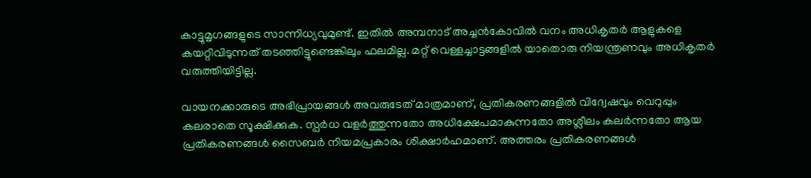കാട്ടുമൃഗങ്ങളുടെ സാന്നിധ്യവുമുണ്ട്. ഇതിൽ അമ്പനാട് അച്ചൻകോവിൽ വനം അധികൃതർ ആളുകളെ കയറ്റിവിടുന്നത് തടഞ്ഞിട്ടുണ്ടെങ്കിലും ഫലമില്ല. മറ്റ് വെള്ളച്ചാട്ടങ്ങളിൽ യാതൊരു നിയന്ത്രണവും അധികൃതർ വരുത്തിയിട്ടില്ല.

വായനക്കാരുടെ അഭിപ്രായങ്ങള്‍ അവരുടേത് മാത്രമാണ്, പ്രതികരണങ്ങളിൽ വിദ്വേഷവും വെറുപ്പും കലരാതെ സൂക്ഷിക്കുക. സ്പർധ വളർത്തുന്നതോ അധിക്ഷേപമാകുന്നതോ അശ്ലീലം കലർന്നതോ ആയ പ്രതികരണങ്ങൾ സൈബർ നിയമപ്രകാരം ശിക്ഷാർഹമാണ്. അത്തരം പ്രതികരണങ്ങൾ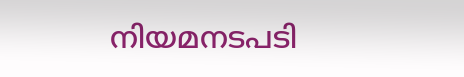നിയമനടപടി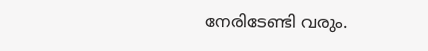നേരിടേണ്ടി വരും.